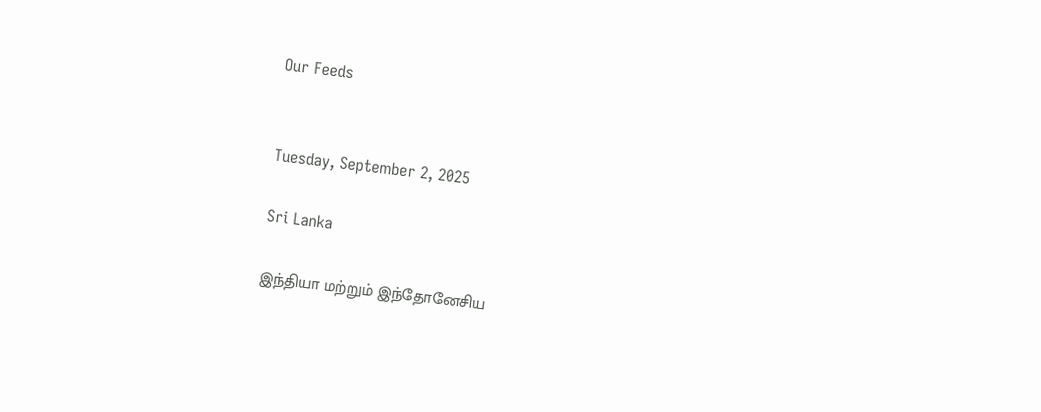Our Feeds


Tuesday, September 2, 2025

Sri Lanka

இந்தியா மற்றும் இந்தோனேசிய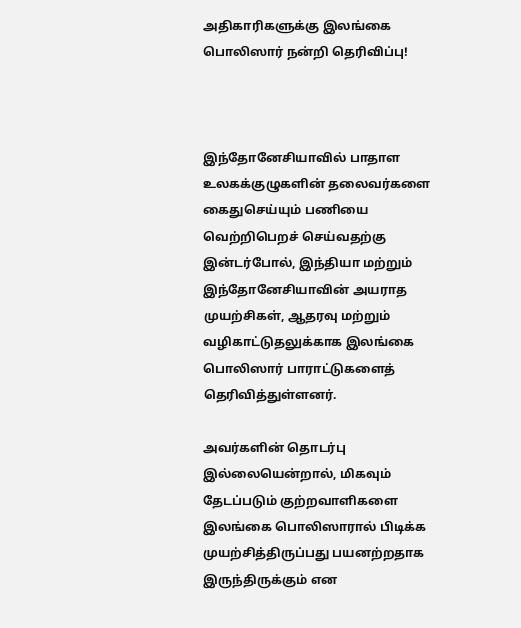அதிகாரிகளுக்கு இலங்கை பொலிஸார் நன்றி தெரிவிப்பு!



இந்தோனேசியாவில் பாதாள உலகக்குழுகளின் தலைவர்களை கைதுசெய்யும் பணியை வெற்றிபெறச் செய்வதற்கு இன்டர்போல், இந்தியா மற்றும் இந்தோனேசியாவின் அயராத முயற்சிகள், ஆதரவு மற்றும் வழிகாட்டுதலுக்காக இலங்கை பொலிஸார் பாராட்டுகளைத் தெரிவித்துள்ளனர்.

அவர்களின் தொடர்பு இல்லையென்றால், மிகவும் தேடப்படும் குற்றவாளிகளை இலங்கை பொலிஸாரால் பிடிக்க முயற்சித்திருப்பது பயனற்றதாக இருந்திருக்கும் என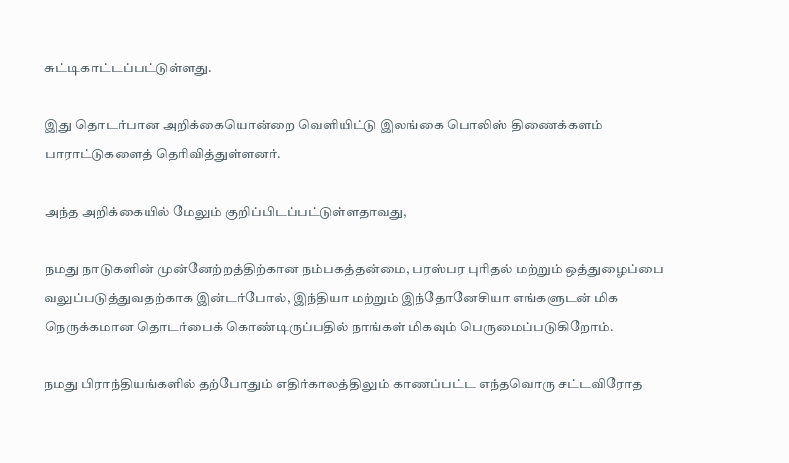சுட்டிகாட்டப்பட்டுள்ளது.

இது தொடர்பான அறிக்கையொன்றை வெளியிட்டு இலங்கை பொலிஸ் திணைக்களம் பாராட்டுகளைத் தெரிவித்துள்ளனர்.

அந்த அறிக்கையில் மேலும் குறிப்பிடப்பட்டுள்ளதாவது,

நமது நாடுகளின் முன்னேற்றத்திற்கான நம்பகத்தன்மை, பரஸ்பர புரிதல் மற்றும் ஒத்துழைப்பை வலுப்படுத்துவதற்காக இன்டர்போல், இந்தியா மற்றும் இந்தோனேசியா எங்களுடன் மிக நெருக்கமான தொடர்பைக் கொண்டிருப்பதில் நாங்கள் மிகவும் பெருமைப்படுகிறோம்.

நமது பிராந்தியங்களில் தற்போதும் எதிர்காலத்திலும் காணப்பட்ட எந்தவொரு சட்டவிரோத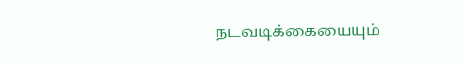நடவடிக்கையையும்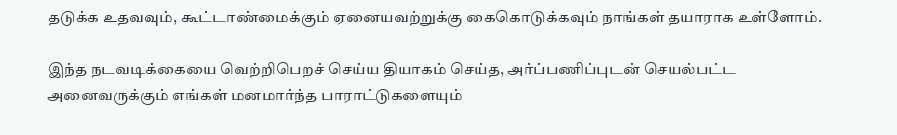தடுக்க உதவவும், கூட்டாண்மைக்கும் ஏனையவற்றுக்கு கைகொடுக்கவும் நாங்கள் தயாராக உள்ளோம்.

இந்த நடவடிக்கையை வெற்றிபெறச் செய்ய தியாகம் செய்த, அர்ப்பணிப்புடன் செயல்பட்ட அனைவருக்கும் எங்கள் மனமார்ந்த பாராட்டுகளையும்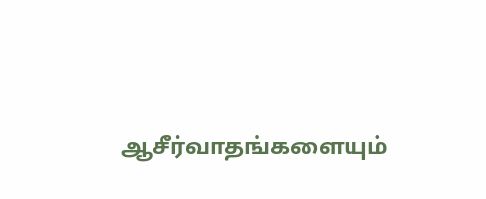ஆசீர்வாதங்களையும்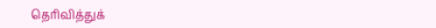தெரிவித்துக்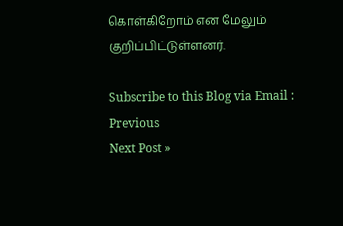கொள்கிறோம் என மேலும்  குறிப்பிட்டுள்ளனர்.

Subscribe to this Blog via Email :
Previous
Next Post »